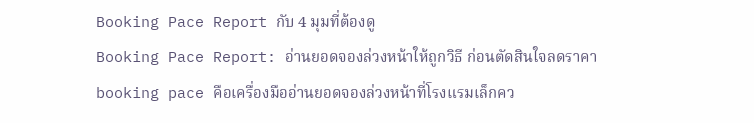Booking Pace Report กับ 4 มุมที่ต้องดู
Booking Pace Report: อ่านยอดจองล่วงหน้าให้ถูกวิธี ก่อนตัดสินใจลดราคา
booking pace คือเครื่องมืออ่านยอดจองล่วงหน้าที่โรงแรมเล็กคว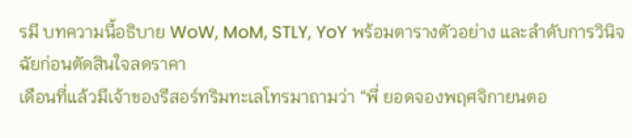รมี บทความนี้อธิบาย WoW, MoM, STLY, YoY พร้อมตารางตัวอย่าง และลำดับการวินิจฉัยก่อนตัดสินใจลดราคา
เดือนที่แล้วมีเจ้าของรีสอร์ทริมทะเลโทรมาถามว่า “พี่ ยอดจองพฤศจิกายนตอ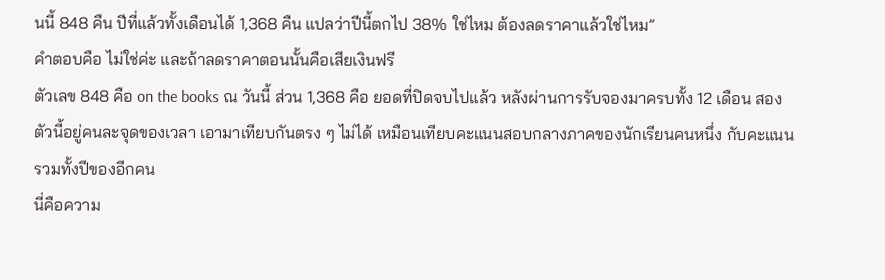นนี้ 848 คืน ปีที่แล้วทั้งเดือนได้ 1,368 คืน แปลว่าปีนี้ตกไป 38% ใช่ไหม ต้องลดราคาแล้วใช่ไหม”
คำตอบคือ ไม่ใช่ค่ะ และถ้าลดราคาตอนนั้นคือเสียเงินฟรี
ตัวเลข 848 คือ on the books ณ วันนี้ ส่วน 1,368 คือ ยอดที่ปิดจบไปแล้ว หลังผ่านการรับจองมาครบทั้ง 12 เดือน สองตัวนี้อยู่คนละจุดของเวลา เอามาเทียบกันตรง ๆ ไม่ได้ เหมือนเทียบคะแนนสอบกลางภาคของนักเรียนคนหนึ่ง กับคะแนนรวมทั้งปีของอีกคน
นี่คือความ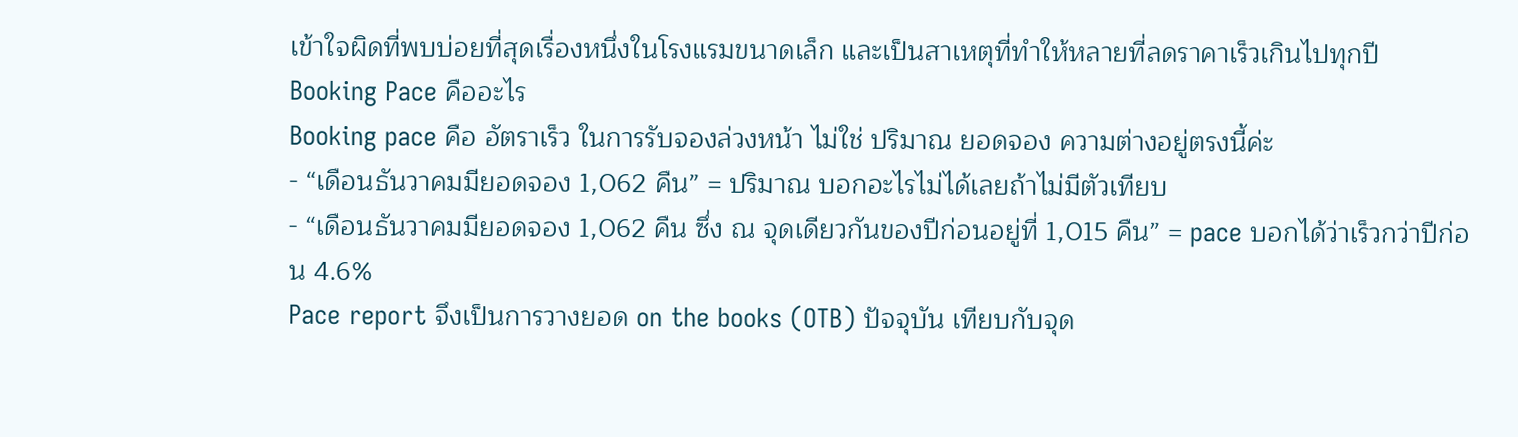เข้าใจผิดที่พบบ่อยที่สุดเรื่องหนึ่งในโรงแรมขนาดเล็ก และเป็นสาเหตุที่ทำให้หลายที่ลดราคาเร็วเกินไปทุกปี
Booking Pace คืออะไร
Booking pace คือ อัตราเร็ว ในการรับจองล่วงหน้า ไม่ใช่ ปริมาณ ยอดจอง ความต่างอยู่ตรงนี้ค่ะ
- “เดือนธันวาคมมียอดจอง 1,062 คืน” = ปริมาณ บอกอะไรไม่ได้เลยถ้าไม่มีตัวเทียบ
- “เดือนธันวาคมมียอดจอง 1,062 คืน ซึ่ง ณ จุดเดียวกันของปีก่อนอยู่ที่ 1,015 คืน” = pace บอกได้ว่าเร็วกว่าปีก่อน 4.6%
Pace report จึงเป็นการวางยอด on the books (OTB) ปัจจุบัน เทียบกับจุด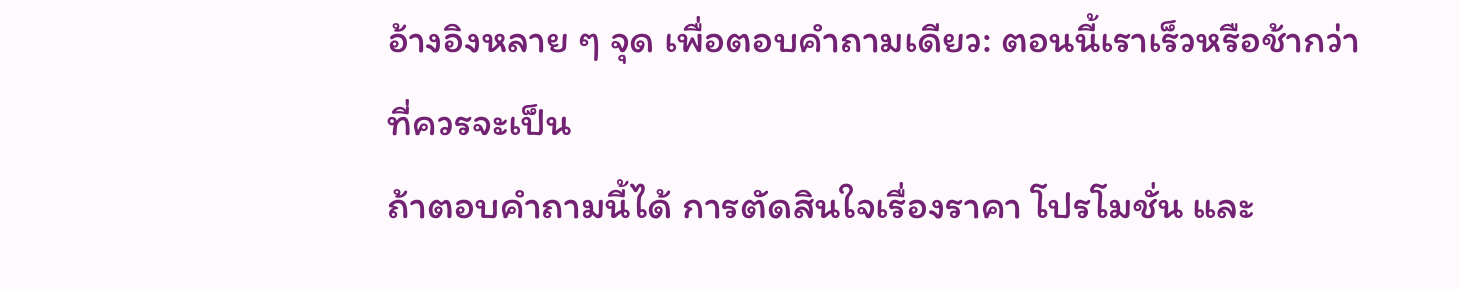อ้างอิงหลาย ๆ จุด เพื่อตอบคำถามเดียว: ตอนนี้เราเร็วหรือช้ากว่าที่ควรจะเป็น
ถ้าตอบคำถามนี้ได้ การตัดสินใจเรื่องราคา โปรโมชั่น และ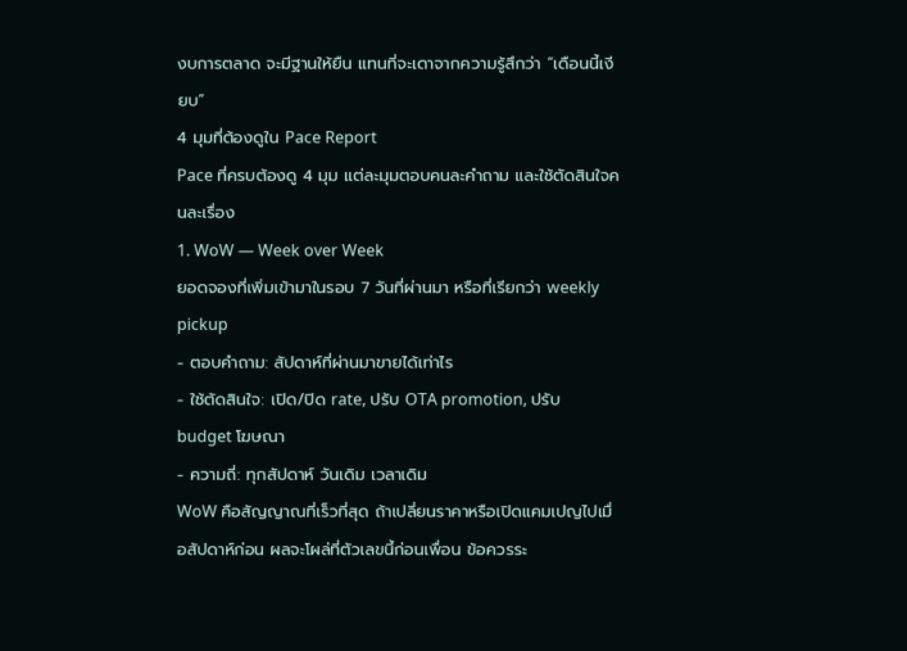งบการตลาด จะมีฐานให้ยืน แทนที่จะเดาจากความรู้สึกว่า “เดือนนี้เงียบ”
4 มุมที่ต้องดูใน Pace Report
Pace ที่ครบต้องดู 4 มุม แต่ละมุมตอบคนละคำถาม และใช้ตัดสินใจคนละเรื่อง
1. WoW — Week over Week
ยอดจองที่เพิ่มเข้ามาในรอบ 7 วันที่ผ่านมา หรือที่เรียกว่า weekly pickup
- ตอบคำถาม: สัปดาห์ที่ผ่านมาขายได้เท่าไร
- ใช้ตัดสินใจ: เปิด/ปิด rate, ปรับ OTA promotion, ปรับ budget โฆษณา
- ความถี่: ทุกสัปดาห์ วันเดิม เวลาเดิม
WoW คือสัญญาณที่เร็วที่สุด ถ้าเปลี่ยนราคาหรือเปิดแคมเปญไปเมื่อสัปดาห์ก่อน ผลจะโผล่ที่ตัวเลขนี้ก่อนเพื่อน ข้อควรระ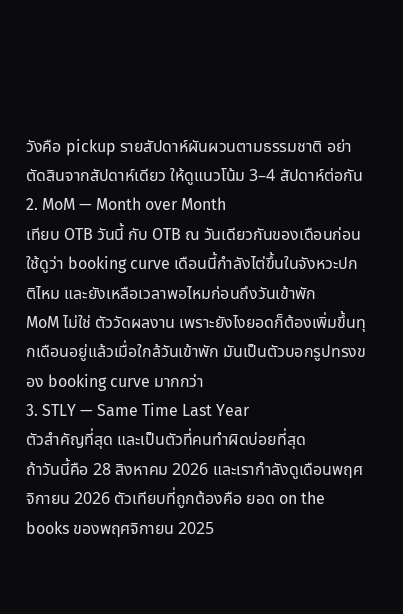วังคือ pickup รายสัปดาห์ผันผวนตามธรรมชาติ อย่าตัดสินจากสัปดาห์เดียว ให้ดูแนวโน้ม 3–4 สัปดาห์ต่อกัน
2. MoM — Month over Month
เทียบ OTB วันนี้ กับ OTB ณ วันเดียวกันของเดือนก่อน ใช้ดูว่า booking curve เดือนนี้กำลังไต่ขึ้นในจังหวะปกติไหม และยังเหลือเวลาพอไหมก่อนถึงวันเข้าพัก
MoM ไม่ใช่ ตัววัดผลงาน เพราะยังไงยอดก็ต้องเพิ่มขึ้นทุกเดือนอยู่แล้วเมื่อใกล้วันเข้าพัก มันเป็นตัวบอกรูปทรงของ booking curve มากกว่า
3. STLY — Same Time Last Year
ตัวสำคัญที่สุด และเป็นตัวที่คนทำผิดบ่อยที่สุด
ถ้าวันนี้คือ 28 สิงหาคม 2026 และเรากำลังดูเดือนพฤศจิกายน 2026 ตัวเทียบที่ถูกต้องคือ ยอด on the books ของพฤศจิกายน 2025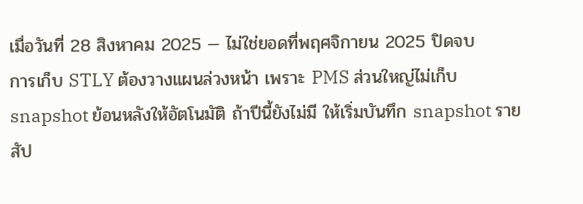เมื่อวันที่ 28 สิงหาคม 2025 — ไม่ใช่ยอดที่พฤศจิกายน 2025 ปิดจบ
การเก็บ STLY ต้องวางแผนล่วงหน้า เพราะ PMS ส่วนใหญ่ไม่เก็บ snapshot ย้อนหลังให้อัตโนมัติ ถ้าปีนี้ยังไม่มี ให้เริ่มบันทึก snapshot รายสัป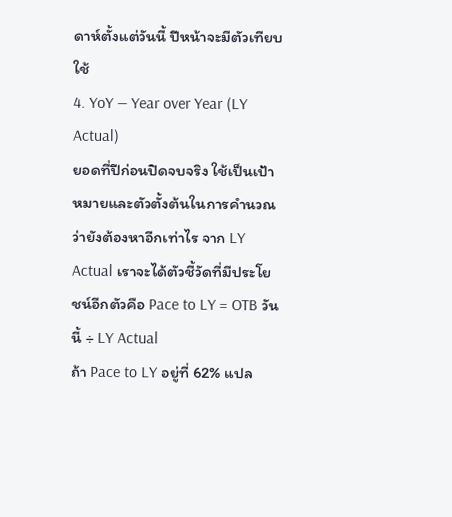ดาห์ตั้งแต่วันนี้ ปีหน้าจะมีตัวเทียบใช้
4. YoY — Year over Year (LY Actual)
ยอดที่ปีก่อนปิดจบจริง ใช้เป็นเป้าหมายและตัวตั้งต้นในการคำนวณว่ายังต้องหาอีกเท่าไร จาก LY Actual เราจะได้ตัวชี้วัดที่มีประโยชน์อีกตัวคือ Pace to LY = OTB วันนี้ ÷ LY Actual
ถ้า Pace to LY อยู่ที่ 62% แปล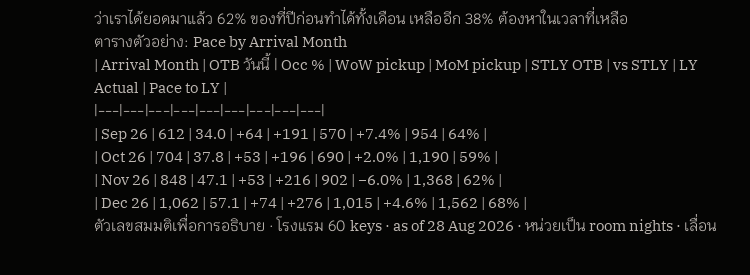ว่าเราได้ยอดมาแล้ว 62% ของที่ปีก่อนทำได้ทั้งเดือน เหลืออีก 38% ต้องหาในเวลาที่เหลือ
ตารางตัวอย่าง: Pace by Arrival Month
| Arrival Month | OTB วันนี้ | Occ % | WoW pickup | MoM pickup | STLY OTB | vs STLY | LY Actual | Pace to LY |
|---|---|---|---|---|---|---|---|---|
| Sep 26 | 612 | 34.0 | +64 | +191 | 570 | +7.4% | 954 | 64% |
| Oct 26 | 704 | 37.8 | +53 | +196 | 690 | +2.0% | 1,190 | 59% |
| Nov 26 | 848 | 47.1 | +53 | +216 | 902 | −6.0% | 1,368 | 62% |
| Dec 26 | 1,062 | 57.1 | +74 | +276 | 1,015 | +4.6% | 1,562 | 68% |
ตัวเลขสมมติเพื่อการอธิบาย · โรงแรม 60 keys · as of 28 Aug 2026 · หน่วยเป็น room nights · เลื่อน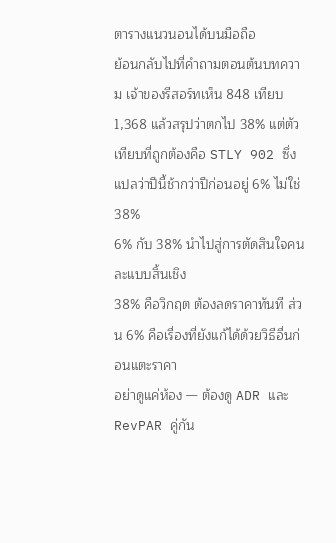ตารางแนวนอนได้บนมือถือ
ย้อนกลับไปที่คำถามตอนต้นบทความ เจ้าของรีสอร์ทเห็น 848 เทียบ 1,368 แล้วสรุปว่าตกไป 38% แต่ตัวเทียบที่ถูกต้องคือ STLY 902 ซึ่งแปลว่าปีนี้ช้ากว่าปีก่อนอยู่ 6% ไม่ใช่ 38%
6% กับ 38% นำไปสู่การตัดสินใจคนละแบบสิ้นเชิง
38% คือวิกฤต ต้องลดราคาทันที ส่วน 6% คือเรื่องที่ยังแก้ได้ด้วยวิธีอื่นก่อนแตะราคา
อย่าดูแค่ห้อง — ต้องดู ADR และ RevPAR คู่กัน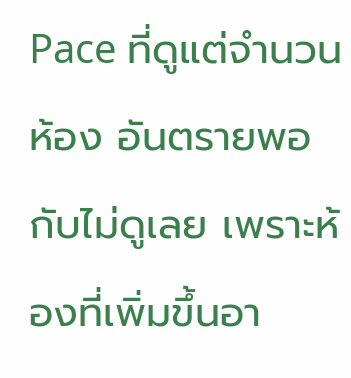Pace ที่ดูแต่จำนวนห้อง อันตรายพอกับไม่ดูเลย เพราะห้องที่เพิ่มขึ้นอา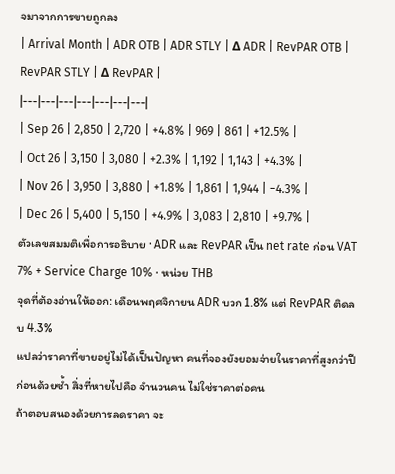จมาจากการขายถูกลง
| Arrival Month | ADR OTB | ADR STLY | Δ ADR | RevPAR OTB | RevPAR STLY | Δ RevPAR |
|---|---|---|---|---|---|---|
| Sep 26 | 2,850 | 2,720 | +4.8% | 969 | 861 | +12.5% |
| Oct 26 | 3,150 | 3,080 | +2.3% | 1,192 | 1,143 | +4.3% |
| Nov 26 | 3,950 | 3,880 | +1.8% | 1,861 | 1,944 | −4.3% |
| Dec 26 | 5,400 | 5,150 | +4.9% | 3,083 | 2,810 | +9.7% |
ตัวเลขสมมติเพื่อการอธิบาย · ADR และ RevPAR เป็น net rate ก่อน VAT 7% + Service Charge 10% · หน่วย THB
จุดที่ต้องอ่านให้ออก: เดือนพฤศจิกายน ADR บวก 1.8% แต่ RevPAR ติดลบ 4.3%
แปลว่าราคาที่ขายอยู่ไม่ได้เป็นปัญหา คนที่จองยังยอมจ่ายในราคาที่สูงกว่าปีก่อนด้วยซ้ำ สิ่งที่หายไปคือ จำนวนคน ไม่ใช่ราคาต่อคน
ถ้าตอบสนองด้วยการลดราคา จะ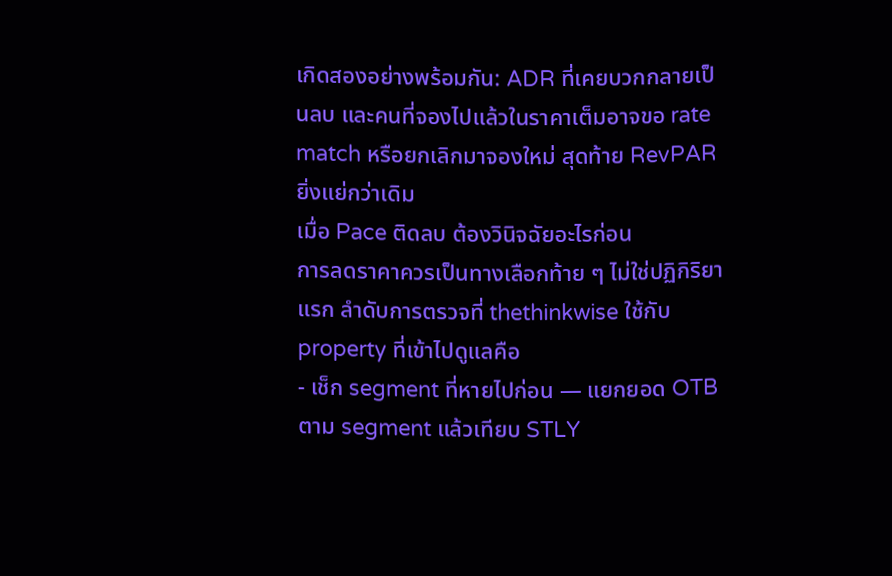เกิดสองอย่างพร้อมกัน: ADR ที่เคยบวกกลายเป็นลบ และคนที่จองไปแล้วในราคาเต็มอาจขอ rate match หรือยกเลิกมาจองใหม่ สุดท้าย RevPAR ยิ่งแย่กว่าเดิม
เมื่อ Pace ติดลบ ต้องวินิจฉัยอะไรก่อน
การลดราคาควรเป็นทางเลือกท้าย ๆ ไม่ใช่ปฏิกิริยาแรก ลำดับการตรวจที่ thethinkwise ใช้กับ property ที่เข้าไปดูแลคือ
- เช็ก segment ที่หายไปก่อน — แยกยอด OTB ตาม segment แล้วเทียบ STLY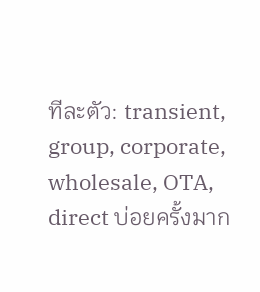ทีละตัว: transient, group, corporate, wholesale, OTA, direct บ่อยครั้งมาก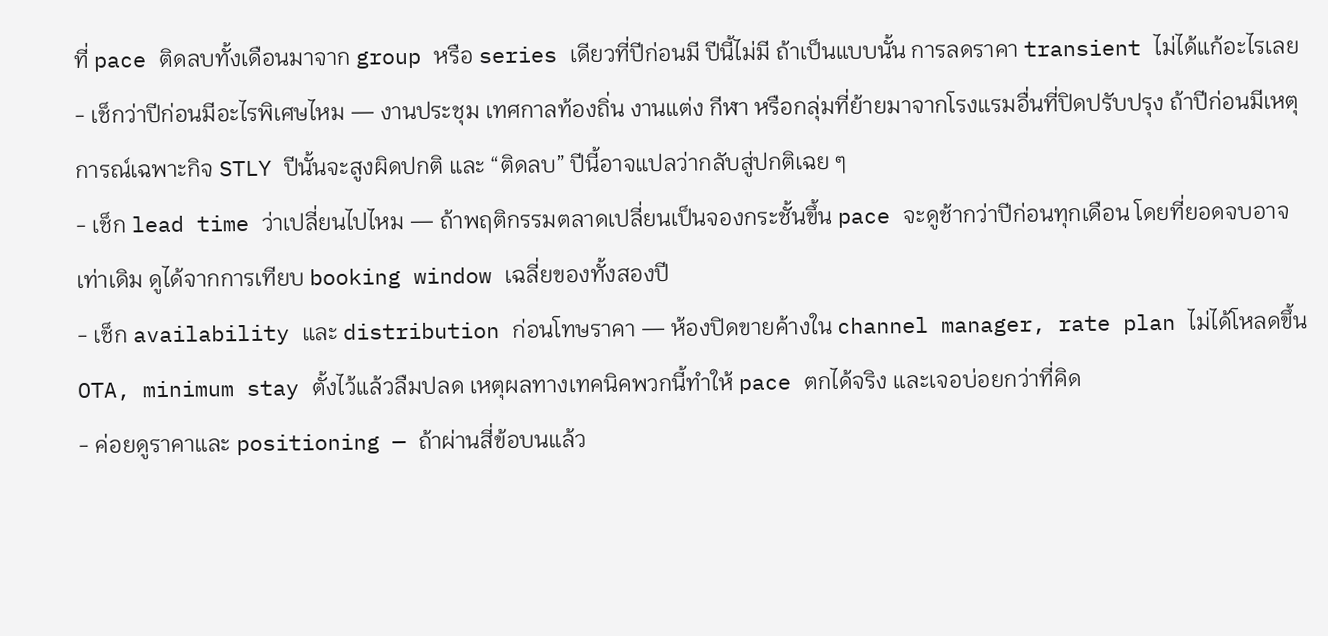ที่ pace ติดลบทั้งเดือนมาจาก group หรือ series เดียวที่ปีก่อนมี ปีนี้ไม่มี ถ้าเป็นแบบนั้น การลดราคา transient ไม่ได้แก้อะไรเลย
- เช็กว่าปีก่อนมีอะไรพิเศษไหม — งานประชุม เทศกาลท้องถิ่น งานแต่ง กีฬา หรือกลุ่มที่ย้ายมาจากโรงแรมอื่นที่ปิดปรับปรุง ถ้าปีก่อนมีเหตุการณ์เฉพาะกิจ STLY ปีนั้นจะสูงผิดปกติ และ “ติดลบ” ปีนี้อาจแปลว่ากลับสู่ปกติเฉย ๆ
- เช็ก lead time ว่าเปลี่ยนไปไหม — ถ้าพฤติกรรมตลาดเปลี่ยนเป็นจองกระชั้นขึ้น pace จะดูช้ากว่าปีก่อนทุกเดือน โดยที่ยอดจบอาจเท่าเดิม ดูได้จากการเทียบ booking window เฉลี่ยของทั้งสองปี
- เช็ก availability และ distribution ก่อนโทษราคา — ห้องปิดขายค้างใน channel manager, rate plan ไม่ได้โหลดขึ้น OTA, minimum stay ตั้งไว้แล้วลืมปลด เหตุผลทางเทคนิคพวกนี้ทำให้ pace ตกได้จริง และเจอบ่อยกว่าที่คิด
- ค่อยดูราคาและ positioning — ถ้าผ่านสี่ข้อบนแล้ว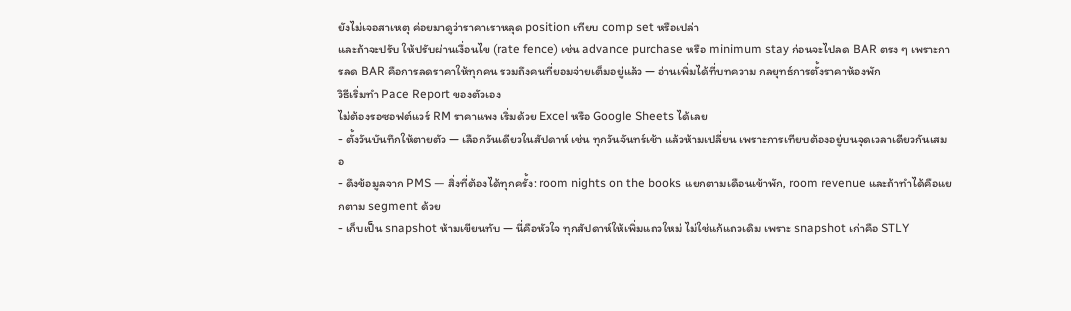ยังไม่เจอสาเหตุ ค่อยมาดูว่าราคาเราหลุด position เทียบ comp set หรือเปล่า
และถ้าจะปรับ ให้ปรับผ่านเงื่อนไข (rate fence) เช่น advance purchase หรือ minimum stay ก่อนจะไปลด BAR ตรง ๆ เพราะการลด BAR คือการลดราคาให้ทุกคน รวมถึงคนที่ยอมจ่ายเต็มอยู่แล้ว — อ่านเพิ่มได้ที่บทความ กลยุทธ์การตั้งราคาห้องพัก
วิธีเริ่มทำ Pace Report ของตัวเอง
ไม่ต้องรอซอฟต์แวร์ RM ราคาแพง เริ่มด้วย Excel หรือ Google Sheets ได้เลย
- ตั้งวันบันทึกให้ตายตัว — เลือกวันเดียวในสัปดาห์ เช่น ทุกวันจันทร์เช้า แล้วห้ามเปลี่ยน เพราะการเทียบต้องอยู่บนจุดเวลาเดียวกันเสมอ
- ดึงข้อมูลจาก PMS — สิ่งที่ต้องได้ทุกครั้ง: room nights on the books แยกตามเดือนเข้าพัก, room revenue และถ้าทำได้คือแยกตาม segment ด้วย
- เก็บเป็น snapshot ห้ามเขียนทับ — นี่คือหัวใจ ทุกสัปดาห์ให้เพิ่มแถวใหม่ ไม่ใช่แก้แถวเดิม เพราะ snapshot เก่าคือ STLY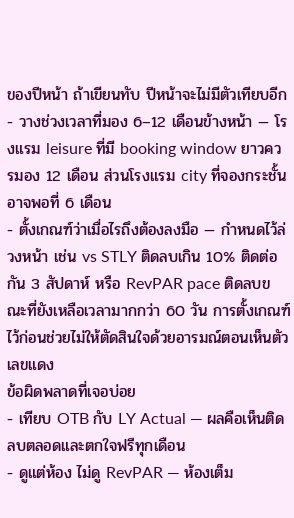ของปีหน้า ถ้าเขียนทับ ปีหน้าจะไม่มีตัวเทียบอีก
- วางช่วงเวลาที่มอง 6–12 เดือนข้างหน้า — โรงแรม leisure ที่มี booking window ยาวควรมอง 12 เดือน ส่วนโรงแรม city ที่จองกระชั้นอาจพอที่ 6 เดือน
- ตั้งเกณฑ์ว่าเมื่อไรถึงต้องลงมือ — กำหนดไว้ล่วงหน้า เช่น vs STLY ติดลบเกิน 10% ติดต่อกัน 3 สัปดาห์ หรือ RevPAR pace ติดลบขณะที่ยังเหลือเวลามากกว่า 60 วัน การตั้งเกณฑ์ไว้ก่อนช่วยไม่ให้ตัดสินใจด้วยอารมณ์ตอนเห็นตัวเลขแดง
ข้อผิดพลาดที่เจอบ่อย
- เทียบ OTB กับ LY Actual — ผลคือเห็นติดลบตลอดและตกใจฟรีทุกเดือน
- ดูแต่ห้อง ไม่ดู RevPAR — ห้องเต็ม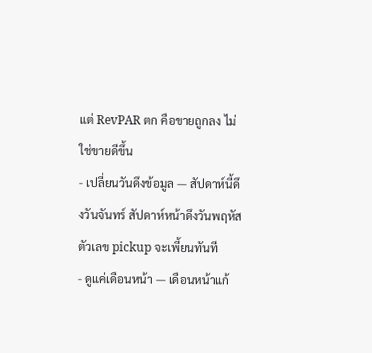แต่ RevPAR ตก คือขายถูกลง ไม่ใช่ขายดีขึ้น
- เปลี่ยนวันดึงข้อมูล — สัปดาห์นี้ดึงวันจันทร์ สัปดาห์หน้าดึงวันพฤหัส ตัวเลข pickup จะเพี้ยนทันที
- ดูแค่เดือนหน้า — เดือนหน้าแก้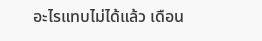อะไรแทบไม่ได้แล้ว เดือน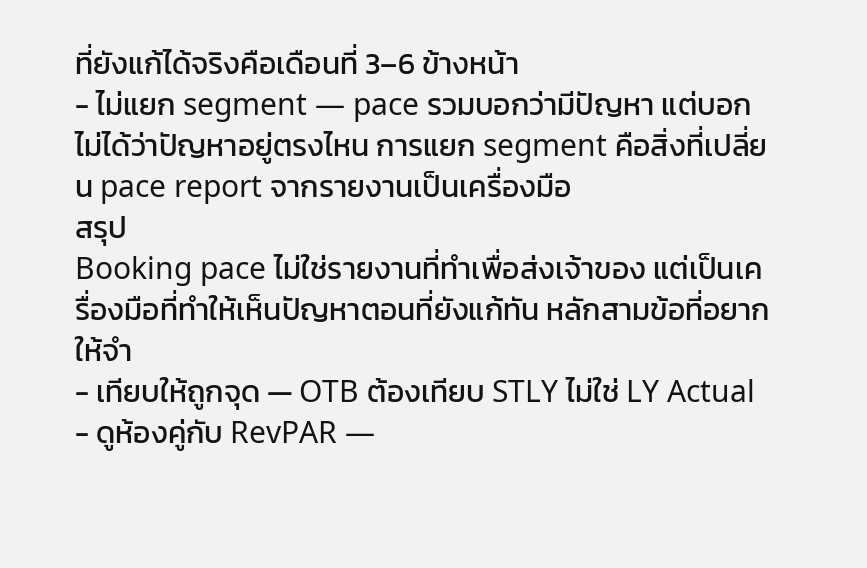ที่ยังแก้ได้จริงคือเดือนที่ 3–6 ข้างหน้า
- ไม่แยก segment — pace รวมบอกว่ามีปัญหา แต่บอกไม่ได้ว่าปัญหาอยู่ตรงไหน การแยก segment คือสิ่งที่เปลี่ยน pace report จากรายงานเป็นเครื่องมือ
สรุป
Booking pace ไม่ใช่รายงานที่ทำเพื่อส่งเจ้าของ แต่เป็นเครื่องมือที่ทำให้เห็นปัญหาตอนที่ยังแก้ทัน หลักสามข้อที่อยากให้จำ
- เทียบให้ถูกจุด — OTB ต้องเทียบ STLY ไม่ใช่ LY Actual
- ดูห้องคู่กับ RevPAR —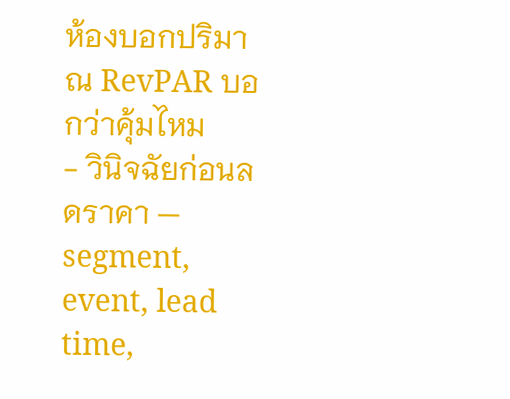ห้องบอกปริมาณ RevPAR บอกว่าคุ้มไหม
- วินิจฉัยก่อนลดราคา — segment, event, lead time,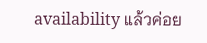availability แล้วค่อย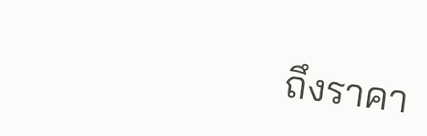ถึงราคา